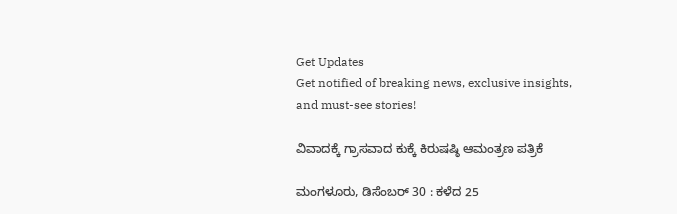Get Updates
Get notified of breaking news, exclusive insights, and must-see stories!

ವಿವಾದಕ್ಕೆ ಗ್ರಾಸವಾದ ಕುಕ್ಕೆ ಕಿರುಷಷ್ಠಿ ಆಮಂತ್ರಣ ಪತ್ರಿಕೆ

ಮಂಗಳೂರು, ಡಿಸೆಂಬರ್ 30 : ಕಳೆದ 25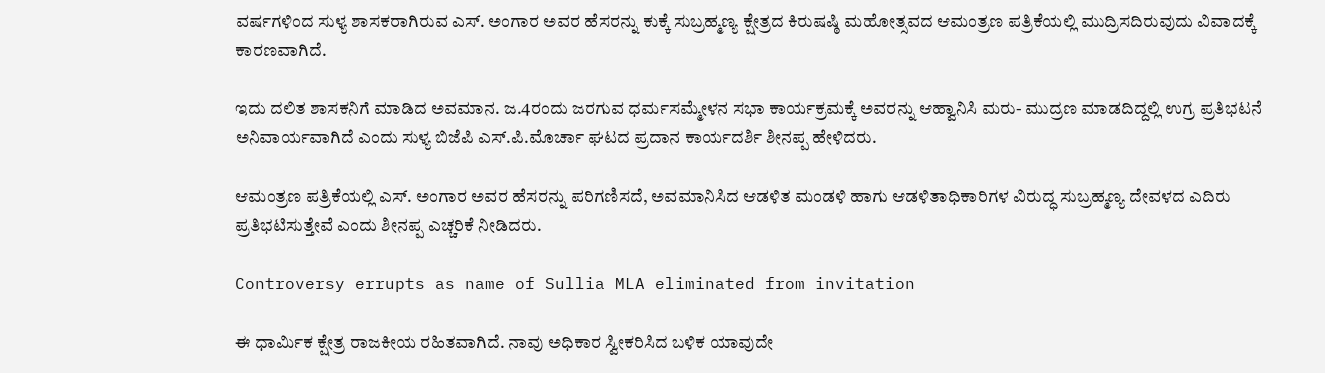ವರ್ಷಗಳಿಂದ ಸುಳ್ಯ ಶಾಸಕರಾಗಿರುವ ಎಸ್. ಅಂಗಾರ ಅವರ ಹೆಸರನ್ನು ಕುಕ್ಕೆ ಸುಬ್ರಹ್ಮಣ್ಯ ಕ್ಷೇತ್ರದ ಕಿರುಷಷ್ಠಿ ಮಹೋತ್ಸವದ ಆಮಂತ್ರಣ ಪತ್ರಿಕೆಯಲ್ಲಿ ಮುದ್ರಿಸದಿರುವುದು ವಿವಾದಕ್ಕೆ ಕಾರಣವಾಗಿದೆ.

ಇದು ದಲಿತ ಶಾಸಕನಿಗೆ ಮಾಡಿದ ಅವಮಾನ. ಜ.4ರಂದು ಜರಗುವ ಧರ್ಮಸಮ್ಮೇಳನ ಸಭಾ ಕಾರ್ಯಕ್ರಮಕ್ಕೆ ಅವರನ್ನು ಆಹ್ವಾನಿಸಿ ಮರು- ಮುದ್ರಣ ಮಾಡದಿದ್ದಲ್ಲಿ ಉಗ್ರ ಪ್ರತಿಭಟನೆ ಅನಿವಾರ್ಯವಾಗಿದೆ ಎಂದು ಸುಳ್ಯ ಬಿಜೆಪಿ ಎಸ್.ಪಿ.ಮೊರ್ಚಾ ಘಟದ ಪ್ರದಾನ ಕಾರ್ಯದರ್ಶಿ ಶೀನಪ್ಪ ಹೇಳಿದರು.

ಆಮಂತ್ರಣ ಪತ್ರಿಕೆಯಲ್ಲಿ ಎಸ್. ಅಂಗಾರ ಅವರ ಹೆಸರನ್ನು ಪರಿಗಣಿಸದೆ, ಅವಮಾನಿಸಿದ ಆಡಳಿತ ಮಂಡಳಿ ಹಾಗು ಆಡಳಿತಾಧಿಕಾರಿಗಳ ವಿರುದ್ಧ ಸುಬ್ರಹ್ಮಣ್ಯ ದೇವಳದ ಎದಿರು ಪ್ರತಿಭಟಿಸುತ್ತೇವೆ ಎಂದು ಶೀನಪ್ಪ ಎಚ್ಚರಿಕೆ ನೀಡಿದರು.

Controversy errupts as name of Sullia MLA eliminated from invitation

ಈ ಧಾರ್ಮಿಕ ಕ್ಷೇತ್ರ ರಾಜಕೀಯ ರಹಿತವಾಗಿದೆ. ನಾವು ಅಧಿಕಾರ ಸ್ವೀಕರಿಸಿದ ಬಳಿಕ ಯಾವುದೇ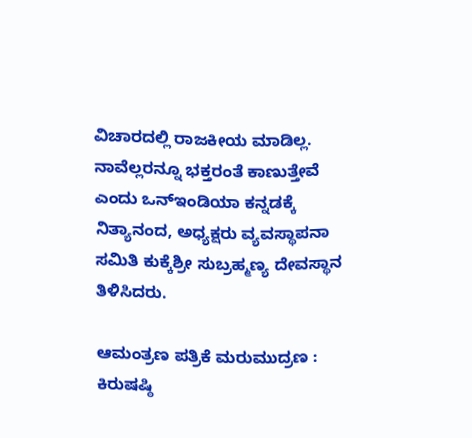ವಿಚಾರದಲ್ಲಿ ರಾಜಕೀಯ ಮಾಡಿಲ್ಲ. ನಾವೆಲ್ಲರನ್ನೂ ಭಕ್ತರಂತೆ ಕಾಣುತ್ತೇವೆ ಎಂದು ಒನ್ಇಂಡಿಯಾ ಕನ್ನಡಕ್ಕೆ ನಿತ್ಯಾನಂದ, ಅಧ್ಯಕ್ಷರು ವ್ಯವಸ್ಥಾಪನಾ ಸಮಿತಿ ಕುಕ್ಕೆಶ್ರೀ ಸುಬ್ರಹ್ಮಣ್ಯ ದೇವಸ್ಥಾನ ತಿಳಿಸಿದರು.

ಆಮಂತ್ರಣ ಪತ್ರಿಕೆ ಮರುಮುದ್ರಣ : ಕಿರುಷಷ್ಠಿ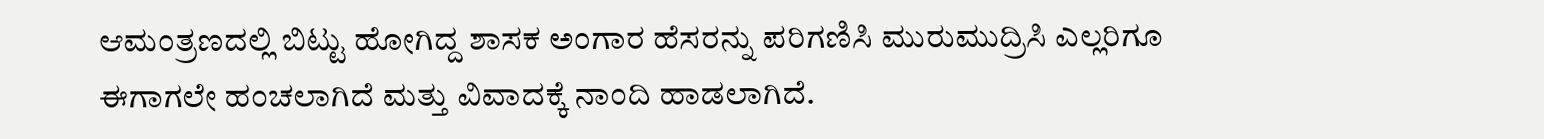ಆಮಂತ್ರಣದಲ್ಲಿ ಬಿಟ್ಟು ಹೋಗಿದ್ದ ಶಾಸಕ ಅಂಗಾರ ಹೆಸರನ್ನು ಪರಿಗಣಿಸಿ ಮುರುಮುದ್ರಿಸಿ ಎಲ್ಲರಿಗೂ ಈಗಾಗಲೇ ಹಂಚಲಾಗಿದೆ ಮತ್ತು ವಿವಾದಕ್ಕೆ ನಾಂದಿ ಹಾಡಲಾಗಿದೆ.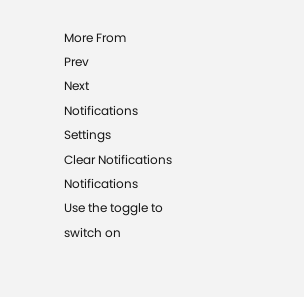More From
Prev
Next
Notifications
Settings
Clear Notifications
Notifications
Use the toggle to switch on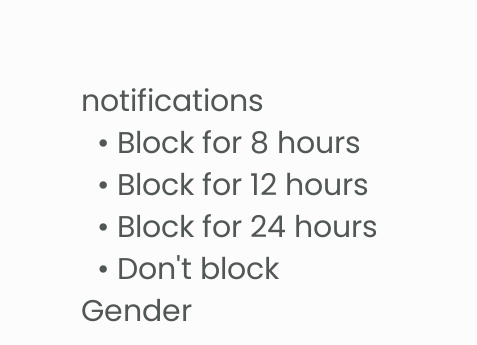notifications
  • Block for 8 hours
  • Block for 12 hours
  • Block for 24 hours
  • Don't block
Gender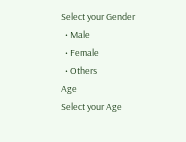Select your Gender
  • Male
  • Female
  • Others
Age
Select your Age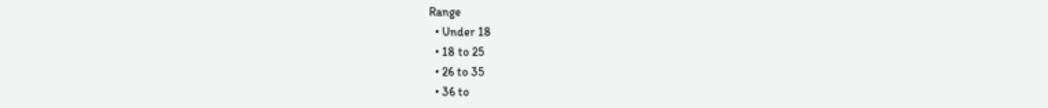Range
  • Under 18
  • 18 to 25
  • 26 to 35
  • 36 to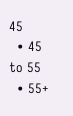45
  • 45 to 55
  • 55+